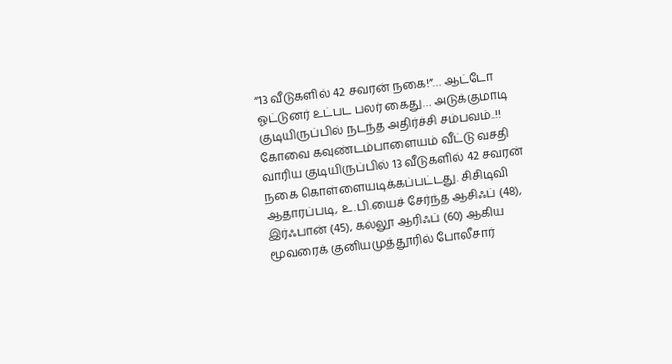“13 வீடுகளில் 42 சவரன் நகை!”… ஆட்டோ ஓட்டுனர் உட்பட பலர் கைது… அடுக்குமாடி குடியிருப்பில் நடந்த அதிர்ச்சி சம்பவம்..!!
கோவை கவுண்டம்பாளையம் வீட்டு வசதி வாரிய குடியிருப்பில் 13 வீடுகளில் 42 சவரன் நகை கொள்ளையடிக்கப்பட்டது. சிசிடிவி ஆதாரப்படி, உ.பி.யைச் சேர்ந்த ஆசிஃப் (48), இர்ஃபான் (45), கல்லூ ஆரிஃப் (60) ஆகிய மூவரைக் குனியமுத்தூரில் போலீசார்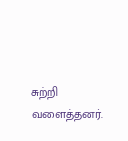சுற்றி வளைத்தனர்.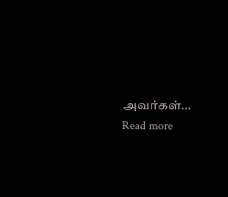அவர்கள்…
Read more